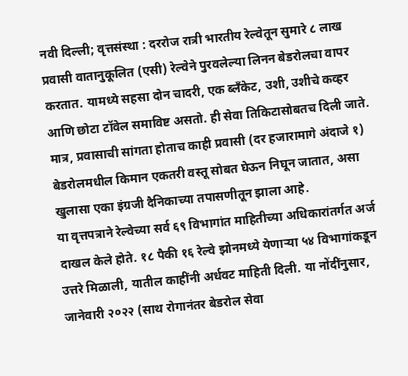नवी दिल्ली; वृत्तसंस्था : दररोज रात्री भारतीय रेल्वेतून सुमारे ८ लाख प्रवासी वातानुकूलित (एसी) रेल्वेने पुरवलेल्या लिनन बेडरोलचा वापर करतात. यामध्ये सहसा दोन चादरी, एक ब्लँकेट, उशी, उशीचे कव्हर आणि छोटा टॉवेल समाविष्ट असतो. ही सेवा तिकिटासोबतच दिली जाते. मात्र, प्रवासाची सांगता होताच काही प्रवासी (दर हजारामागे अंदाजे १) बेडरोलमधील किमान एकतरी वस्तू सोबत घेऊन निघून जातात, असा खुलासा एका इंग्रजी दैनिकाच्या तपासणीतून झाला आहे.
या वृत्तपत्राने रेल्वेच्या सर्व ६९ विभागांत माहितीच्या अधिकारांतर्गत अर्ज दाखल केले होते. १८ पैकी १६ रेल्वे झोनमध्ये येणाऱ्या ५४ विभागांकडून उत्तरे मिळाली, यातील काहींनी अर्धवट माहिती दिली. या नोंदींनुसार, जानेवारी २०२२ (साथ रोगानंतर बेडरोल सेवा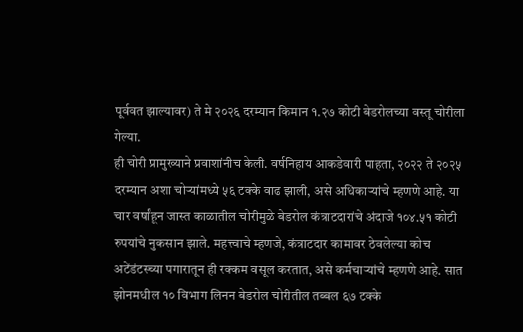पूर्ववत झाल्यावर) ते मे २०२६ दरम्यान किमान १.२७ कोटी बेडरोलच्या वस्तू चोरीला गेल्या.
ही चोरी प्रामुख्याने प्रवाशांनीच केली. वर्षनिहाय आकडेवारी पाहता, २०२२ ते २०२५ दरम्यान अशा चोऱ्यांमध्ये ५६ टक्के वाढ झाली, असे अधिकाऱ्यांचे म्हणणे आहे. या चार वर्षांहून जास्त काळातील चोरीमुळे बेडरोल कंत्राटदारांचे अंदाजे १०४.५१ कोटी रुपयांचे नुकसान झाले. महत्त्वाचे म्हणजे, कंत्राटदार कामावर ठेवलेल्या कोच अटेंडंटस्च्या पगारातून ही रक्कम वसूल करतात, असे कर्मचाऱ्यांचे म्हणणे आहे. सात झोनमधील १० विभाग लिनन बेडरोल चोरीतील तब्बल ६७ टक्के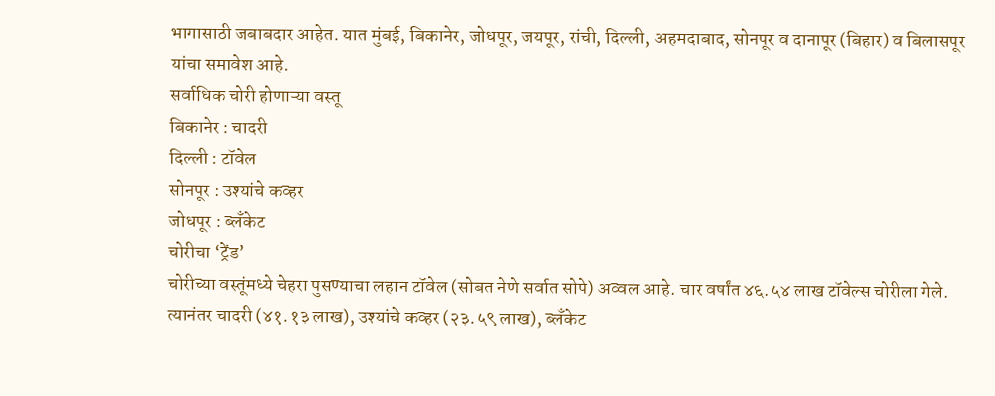भागासाठी जबाबदार आहेत. यात मुंबई, बिकानेर, जोधपूर, जयपूर, रांची, दिल्ली, अहमदाबाद, सोनपूर व दानापूर (बिहार) व बिलासपूर यांचा समावेश आहे.
सर्वाधिक चोरी होणाऱ्या वस्तू
बिकानेर : चादरी
दिल्ली : टॉवेल
सोनपूर : उश्यांचे कव्हर
जोधपूर : ब्लँकेट
चोरीचा ‘ट्रेंड’
चोरीच्या वस्तूंमध्ये चेहरा पुसण्याचा लहान टॉवेल (सोबत नेणे सर्वात सोपे) अव्वल आहे. चार वर्षांत ४६.५४ लाख टॉवेल्स चोरीला गेले. त्यानंतर चादरी (४१.१३ लाख), उश्यांचे कव्हर (२३.५९ लाख), ब्लँकेट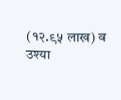(१२.९५ लाख) व उश्या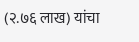(२.७६ लाख) यांचा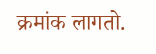क्रमांक लागतो.